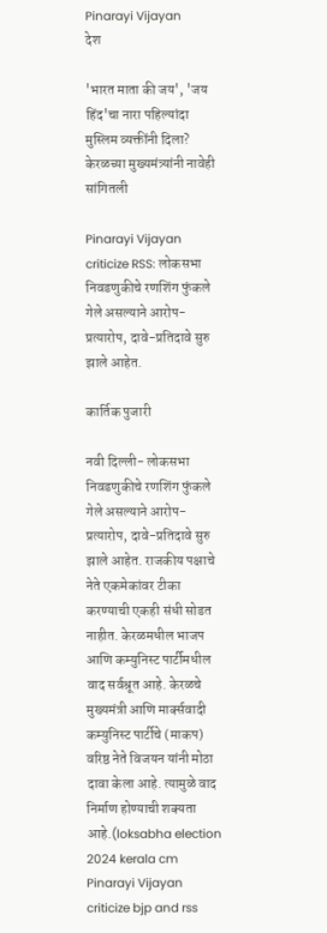Pinarayi Vijayan
देश

'भारत माता की जय', 'जय हिंद'चा नारा पहिल्यांदा मुस्लिम व्यक्तींनी दिला? केरळच्या मुख्यमंत्र्यांनी नावेही सांगितली

Pinarayi Vijayan criticize RSS: लोकसभा निवडणुकीचे रणशिंग फुंकले गेले असल्याने आरोप-प्रत्यारोप, दावे-प्रतिदावे सुरु झाले आहेत.

कार्तिक पुजारी

नवी दिल्ली- लोकसभा निवडणुकीचे रणशिंग फुंकले गेले असल्याने आरोप-प्रत्यारोप, दावे-प्रतिदावे सुरु झाले आहेत. राजकीय पक्षाचे नेते एकमेकांवर टीका करण्याची एकही संधी सोडत नाहीत. केरळमधील भाजप आणि कम्युनिस्ट पार्टीमधील वाद सर्वश्रूत आहे. केरळचे मुख्यमंत्री आणि मार्क्सवादी कम्युनिस्ट पार्टीचे (माकप) वरिष्ठ नेते विजयन यांनी मोठा दावा केला आहे. त्यामुळे वाद निर्माण होण्याची शक्यता आहे.(loksabha election 2024 kerala cm Pinarayi Vijayan criticize bjp and rss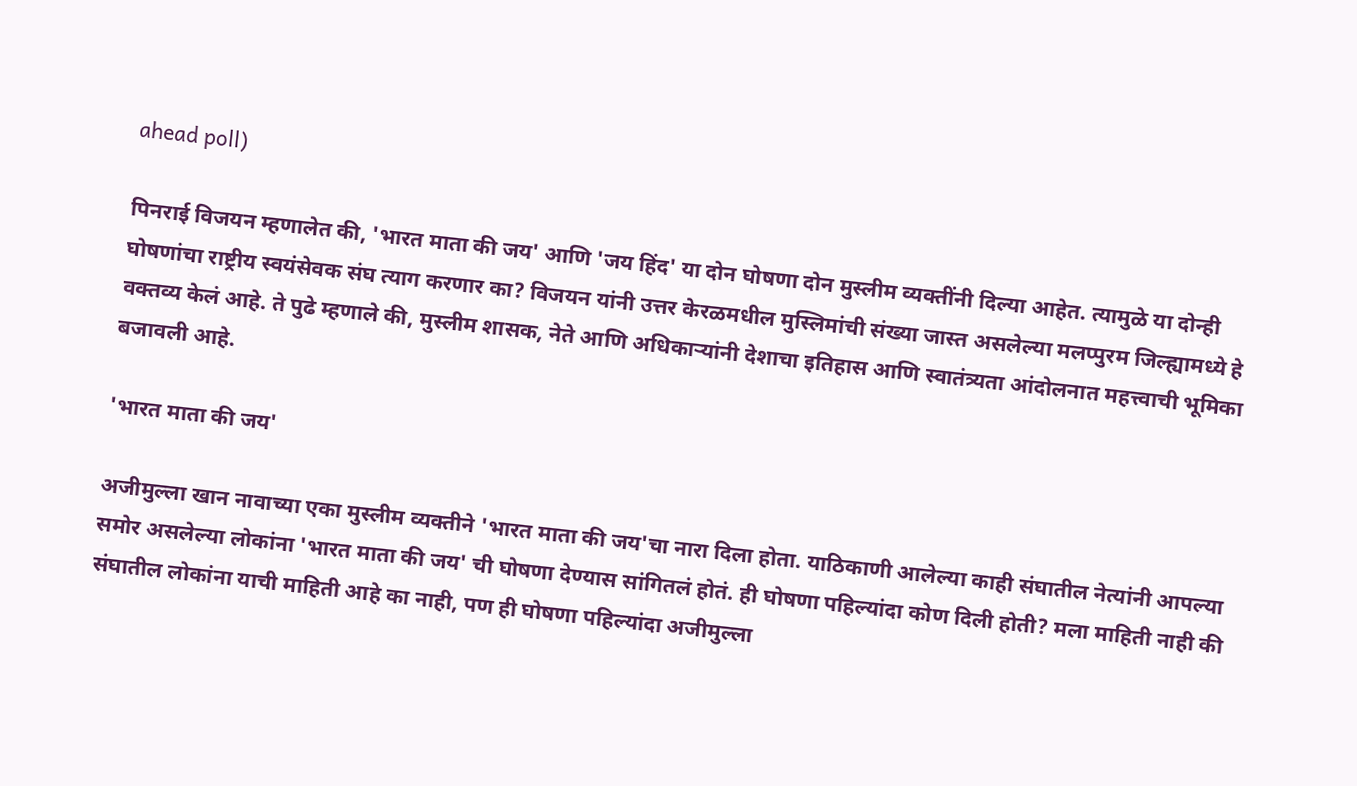ahead poll)

पिनराई विजयन म्हणालेत की, 'भारत माता की जय' आणि 'जय हिंद' या दोन घोषणा दोन मुस्लीम व्यक्तींनी दिल्या आहेत. त्यामुळे या दोन्ही घोषणांचा राष्ट्रीय स्वयंसेवक संघ त्याग करणार का? विजयन यांनी उत्तर केरळमधील मुस्लिमांची संख्या जास्त असलेल्या मलप्पुरम जिल्ह्यामध्ये हे वक्तव्य केलं आहे. ते पुढे म्हणाले की, मुस्लीम शासक, नेते आणि अधिकाऱ्यांनी देशाचा इतिहास आणि स्वातंत्र्यता आंदोलनात महत्त्वाची भूमिका बजावली आहे.

'भारत माता की जय'

अजीमुल्ला खान नावाच्या एका मुस्लीम व्यक्तीने 'भारत माता की जय'चा नारा दिला होता. याठिकाणी आलेल्या काही संघातील नेत्यांनी आपल्या समोर असलेल्या लोकांना 'भारत माता की जय' ची घोषणा देण्यास सांगितलं होतं. ही घोषणा पहिल्यांदा कोण दिली होती? मला माहिती नाही की संघातील लोकांना याची माहिती आहे का नाही, पण ही घोषणा पहिल्यांदा अजीमुल्ला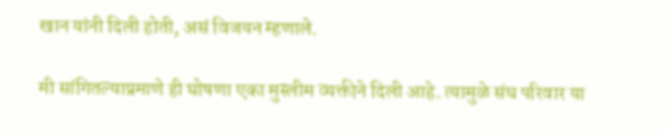खान यांनी दिली होती, असं विजयन म्हणाले.

मी सांगितल्याप्रमाणे ही घोषणा एका मुस्लीम व्यक्तीने दिली आहे. त्यामुळे संघ परिवार या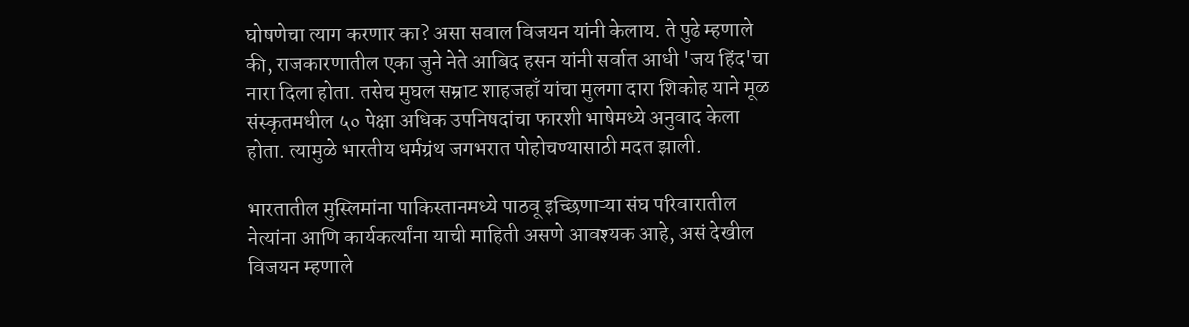घोषणेचा त्याग करणार का? असा सवाल विजयन यांनी केलाय. ते पुढे म्हणाले की, राजकारणातील एका जुने नेते आबिद हसन यांनी सर्वात आधी 'जय हिंद'चा नारा दिला होता. तसेच मुघल सम्राट शाहजहाँ यांचा मुलगा दारा शिकोह याने मूळ संस्कृतमधील ५० पेक्षा अधिक उपनिषदांचा फारशी भाषेमध्ये अनुवाद केला होता. त्यामुळे भारतीय धर्मग्रंथ जगभरात पोहोचण्यासाठी मदत झाली.

भारतातील मुस्लिमांना पाकिस्तानमध्ये पाठवू इच्छिणाऱ्या संघ परिवारातील नेत्यांना आणि कार्यकर्त्यांना याची माहिती असणे आवश्यक आहे, असं देखील विजयन म्हणाले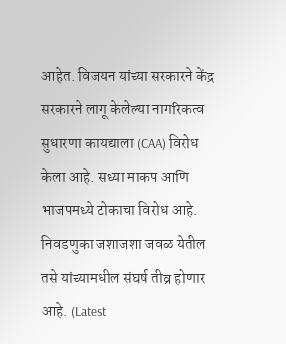आहेत. विजयन यांच्या सरकारने केंद्र सरकारने लागू केलेल्या नागरिकत्व सुधारणा कायद्याला (CAA) विरोध केला आहे. सध्या माकप आणि भाजपमध्ये टोकाचा विरोध आहे. निवडणुका जशाजशा जवळ येतील तसे यांच्यामधील संघर्ष तीव्र होणार आहे. (Latest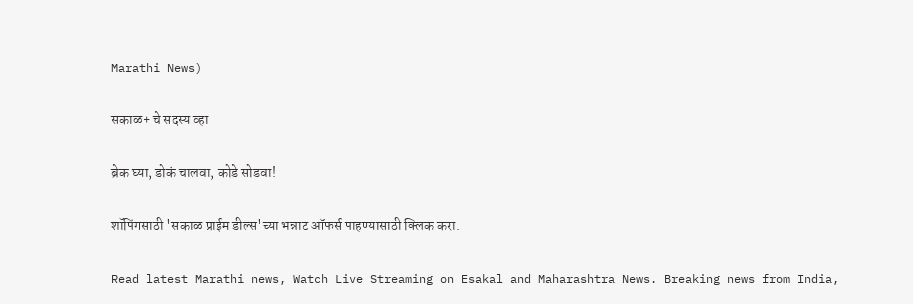Marathi News)

सकाळ+ चे सदस्य व्हा

ब्रेक घ्या, डोकं चालवा, कोडे सोडवा!

शॉपिंगसाठी 'सकाळ प्राईम डील्स'च्या भन्नाट ऑफर्स पाहण्यासाठी क्लिक करा.

Read latest Marathi news, Watch Live Streaming on Esakal and Maharashtra News. Breaking news from India,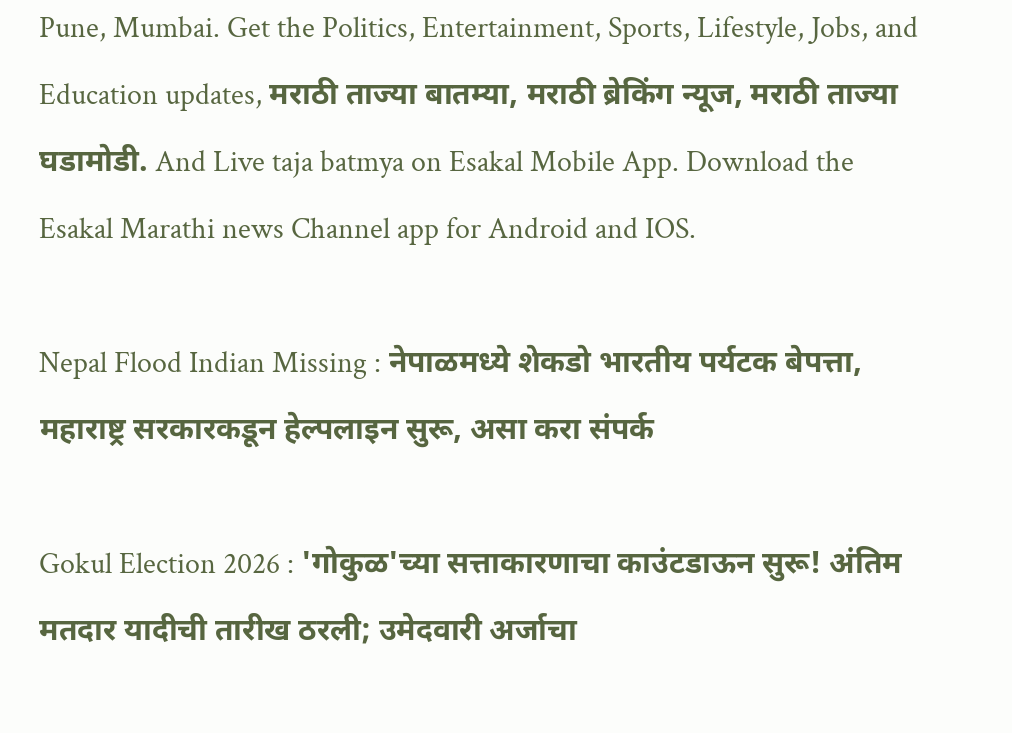Pune, Mumbai. Get the Politics, Entertainment, Sports, Lifestyle, Jobs, and Education updates, मराठी ताज्या बातम्या, मराठी ब्रेकिंग न्यूज, मराठी ताज्या घडामोडी. And Live taja batmya on Esakal Mobile App. Download the Esakal Marathi news Channel app for Android and IOS.

Nepal Flood Indian Missing : नेपाळमध्ये शेकडो भारतीय पर्यटक बेपत्ता, महाराष्ट्र सरकारकडून हेल्पलाइन सुरू, असा करा संपर्क

Gokul Election 2026 : 'गोकुळ'च्या सत्ताकारणाचा काउंटडाऊन सुरू! अंतिम मतदार यादीची तारीख ठरली; उमेदवारी अर्जाचा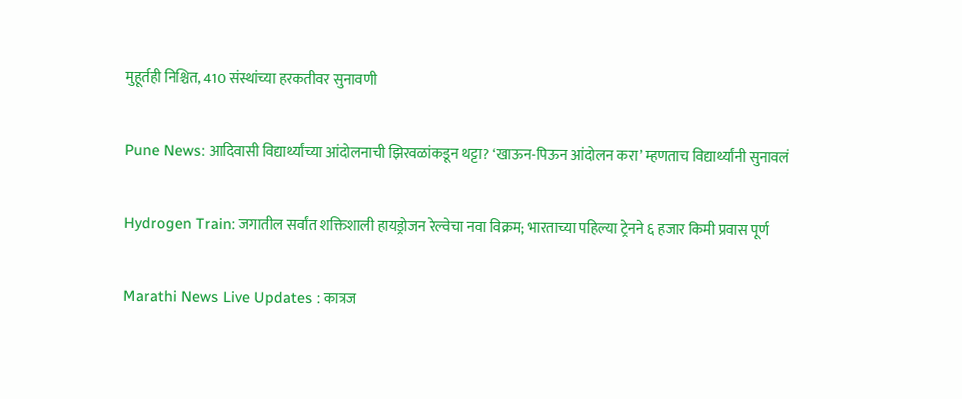मुहूर्तही निश्चित, 410 संस्थांच्या हरकतीवर सुनावणी

Pune News: आदिवासी विद्यार्थ्यांच्या आंदोलनाची झिरवळांकडून थट्टा? ‘खाऊन-पिऊन आंदोलन करा’ म्हणताच विद्यार्थ्यांनी सुनावलं

Hydrogen Train: जगातील सर्वांत शक्तिशाली हायड्रोजन रेल्वेचा नवा विक्रम; भारताच्या पहिल्या ट्रेनने ६ हजार किमी प्रवास पूर्ण

Marathi News Live Updates : कात्रज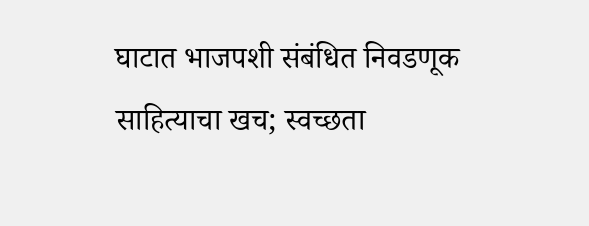घाटात भाजपशी संबंधित निवडणूक साहित्याचा खच; स्वच्छता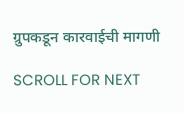ग्रुपकडून कारवाईची मागणी

SCROLL FOR NEXT